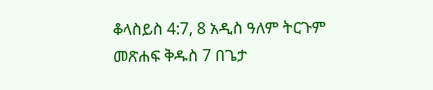ቆላስይስ 4:7, 8 አዲስ ዓለም ትርጉም መጽሐፍ ቅዱስ 7 በጌታ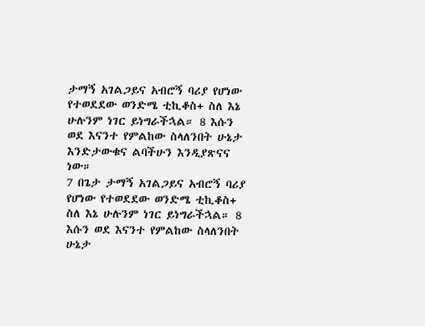ታማኝ አገልጋይና አብሮኝ ባሪያ የሆነው የተወደደው ወንድሜ ቲኪቆስ+ ስለ እኔ ሁሉንም ነገር ይነግራችኋል። 8 እሱን ወደ እናንተ የምልከው ስላለንበት ሁኔታ እንድታውቁና ልባችሁን እንዲያጽናና ነው።
7 በጌታ ታማኝ አገልጋይና አብሮኝ ባሪያ የሆነው የተወደደው ወንድሜ ቲኪቆስ+ ስለ እኔ ሁሉንም ነገር ይነግራችኋል። 8 እሱን ወደ እናንተ የምልከው ስላለንበት ሁኔታ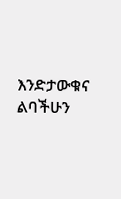እንድታውቁና ልባችሁን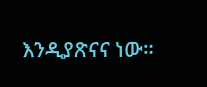እንዲያጽናና ነው።